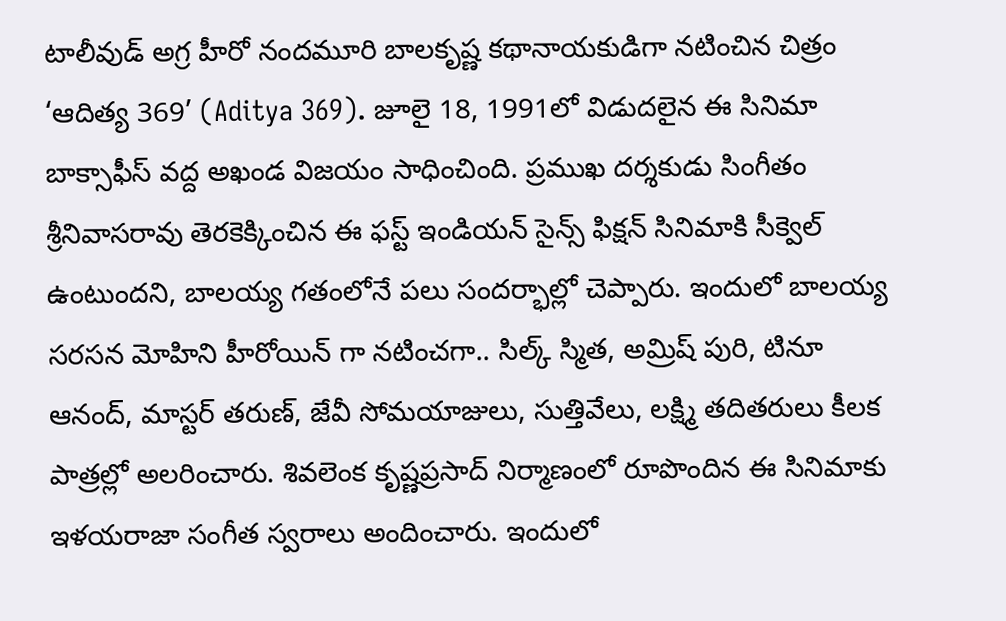టాలీవుడ్ అగ్ర హీరో నందమూరి బాలకృష్ణ కథానాయకుడిగా నటించిన చిత్రం ‘ఆదిత్య 369’ (Aditya 369). జూలై 18, 1991లో విడుదలైన ఈ సినిమా బాక్సాఫీస్ వద్ద అఖండ విజయం సాధించింది. ప్రముఖ దర్శకుడు సింగీతం శ్రీనివాసరావు తెరకెక్కించిన ఈ ఫస్ట్ ఇండియన్ సైన్స్ ఫిక్షన్ సినిమాకి సీక్వెల్ ఉంటుందని, బాలయ్య గతంలోనే పలు సందర్భాల్లో చెప్పారు. ఇందులో బాలయ్య సరసన మోహిని హీరోయిన్ గా నటించగా.. సిల్క్ స్మిత, అమ్రిష్ పురి, టినూ ఆనంద్, మాస్టర్ తరుణ్, జేవీ సోమయాజులు, సుత్తివేలు, లక్ష్మి తదితరులు కీలక పాత్రల్లో అలరించారు. శివలెంక కృష్ణప్రసాద్ నిర్మాణంలో రూపొందిన ఈ సినిమాకు ఇళయరాజా సంగీత స్వరాలు అందించారు. ఇందులో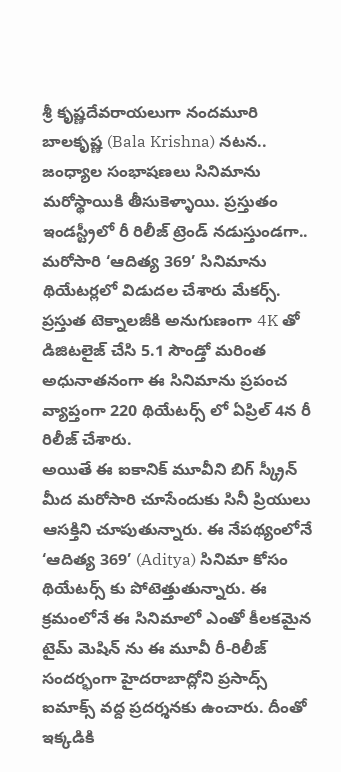శ్రీ కృష్ణదేవరాయలుగా నందమూరి బాలకృష్ణ (Bala Krishna) నటన.. జంధ్యాల సంభాషణలు సినిమాను మరోస్థాయికి తీసుకెళ్ళాయి. ప్రస్తుతం ఇండస్ట్రీలో రీ రిలీజ్ ట్రెండ్ నడుస్తుండగా.. మరోసారి ‘ఆదిత్య 369’ సినిమాను థియేటర్లలో విడుదల చేశారు మేకర్స్. ప్రస్తుత టెక్నాలజీకి అనుగుణంగా 4K తో డిజిటలైజ్ చేసి 5.1 సౌండ్తో మరింత అధునాతనంగా ఈ సినిమాను ప్రపంచ వ్యాప్తంగా 220 థియేటర్స్ లో ఏప్రిల్ 4న రీ రిలీజ్ చేశారు.
అయితే ఈ ఐకానిక్ మూవీని బిగ్ స్క్రీన్ మీద మరోసారి చూసేందుకు సినీ ప్రియులు ఆసక్తిని చూపుతున్నారు. ఈ నేపథ్యంలోనే ‘ఆదిత్య 369’ (Aditya) సినిమా కోసం థియేటర్స్ కు పోటెత్తుతున్నారు. ఈ క్రమంలోనే ఈ సినిమాలో ఎంతో కీలకమైన టైమ్ మెషిన్ ను ఈ మూవీ రీ-రిలీజ్ సందర్భంగా హైదరాబాద్లోని ప్రసాద్స్ ఐమాక్స్ వద్ద ప్రదర్శనకు ఉంచారు. దీంతో ఇక్కడికి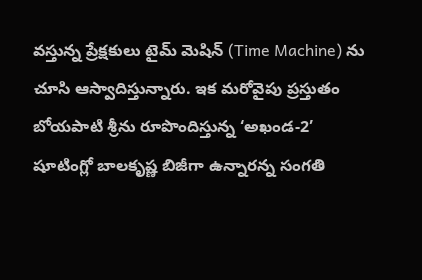వస్తున్న ప్రేక్షకులు టైమ్ మెషిన్ (Time Machine) ను చూసి ఆస్వాదిస్తున్నారు. ఇక మరోవైపు ప్రస్తుతం బోయపాటి శ్రీను రూపొందిస్తున్న ‘అఖండ-2’ షూటింగ్లో బాలకృష్ణ బిజీగా ఉన్నారన్న సంగతి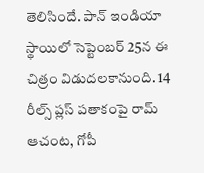తెలిసిందే. పాన్ ఇండియా స్థాయిలో సెప్టెంబర్ 25న ఈ చిత్రం విడుదలకానుంది. 14 రీల్స్ ప్లస్ పతాకంపై రామ్ ఆచంట, గోపీ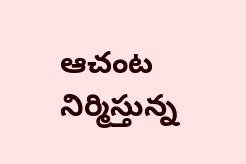ఆచంట నిర్మిస్తున్న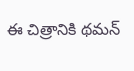ఈ చిత్రానికి థమన్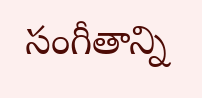సంగీతాన్ని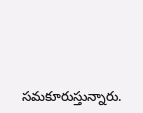సమకూరుస్తున్నారు.